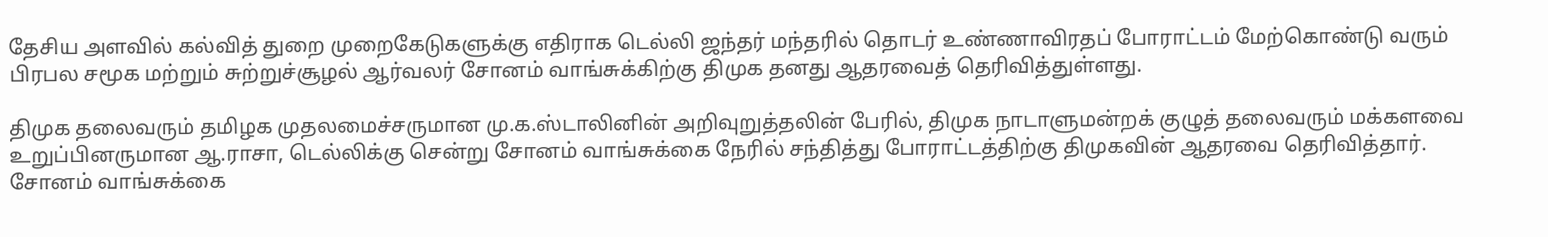தேசிய அளவில் கல்வித் துறை முறைகேடுகளுக்கு எதிராக டெல்லி ஜந்தர் மந்தரில் தொடர் உண்ணாவிரதப் போராட்டம் மேற்கொண்டு வரும் பிரபல சமூக மற்றும் சுற்றுச்சூழல் ஆர்வலர் சோனம் வாங்சுக்கிற்கு திமுக தனது ஆதரவைத் தெரிவித்துள்ளது.

திமுக தலைவரும் தமிழக முதலமைச்சருமான மு.க.ஸ்டாலினின் அறிவுறுத்தலின் பேரில், திமுக நாடாளுமன்றக் குழுத் தலைவரும் மக்களவை உறுப்பினருமான ஆ.ராசா, டெல்லிக்கு சென்று சோனம் வாங்சுக்கை நேரில் சந்தித்து போராட்டத்திற்கு திமுகவின் ஆதரவை தெரிவித்தார். சோனம் வாங்சுக்கை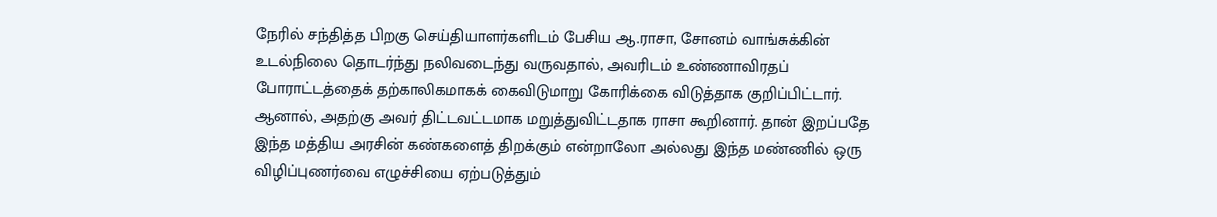நேரில் சந்தித்த பிறகு செய்தியாளர்களிடம் பேசிய ஆ.ராசா, சோனம் வாங்சுக்கின் உடல்நிலை தொடர்ந்து நலிவடைந்து வருவதால், அவரிடம் உண்ணாவிரதப் போராட்டத்தைக் தற்காலிகமாகக் கைவிடுமாறு கோரிக்கை விடுத்தாக குறிப்பிட்டார். ஆனால், அதற்கு அவர் திட்டவட்டமாக மறுத்துவிட்டதாக ராசா கூறினார். தான் இறப்பதே இந்த மத்திய அரசின் கண்களைத் திறக்கும் என்றாலோ அல்லது இந்த மண்ணில் ஒரு விழிப்புணர்வை எழுச்சியை ஏற்படுத்தும்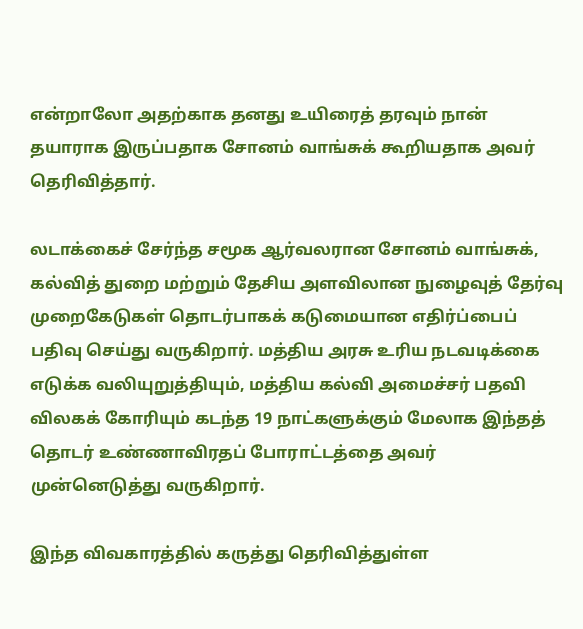என்றாலோ அதற்காக தனது உயிரைத் தரவும் நான் தயாராக இருப்பதாக சோனம் வாங்சுக் கூறியதாக அவர் தெரிவித்தார்.

லடாக்கைச் சேர்ந்த சமூக ஆர்வலரான சோனம் வாங்சுக், கல்வித் துறை மற்றும் தேசிய அளவிலான நுழைவுத் தேர்வு முறைகேடுகள் தொடர்பாகக் கடுமையான எதிர்ப்பைப் பதிவு செய்து வருகிறார். மத்திய அரசு உரிய நடவடிக்கை எடுக்க வலியுறுத்தியும், மத்திய கல்வி அமைச்சர் பதவி விலகக் கோரியும் கடந்த 19 நாட்களுக்கும் மேலாக இந்தத் தொடர் உண்ணாவிரதப் போராட்டத்தை அவர் முன்னெடுத்து வருகிறார்.

இந்த விவகாரத்தில் கருத்து தெரிவித்துள்ள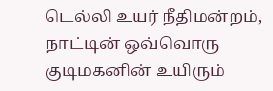டெல்லி உயர் நீதிமன்றம், நாட்டின் ஒவ்வொரு குடிமகனின் உயிரும்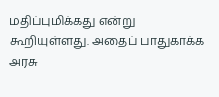மதிப்புமிக்கது என்று கூறியுள்ளது. அதைப் பாதுகாக்க அரசு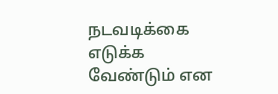நடவடிக்கை எடுக்க வேண்டும் என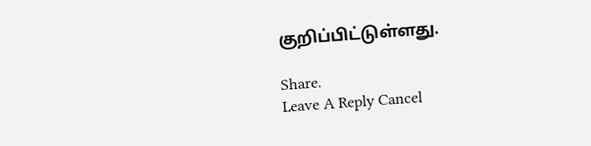குறிப்பிட்டுள்ளது.

Share.
Leave A Reply Cancel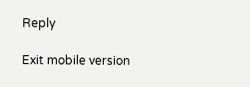Reply

Exit mobile version